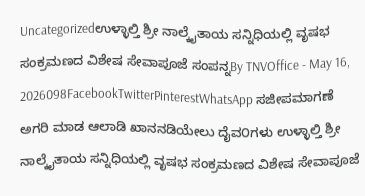Uncategorizedಉಳ್ಳಾಲ್ತಿ ಶ್ರೀ ನಾಲ್ಕೈತಾಯ ಸನ್ನಿಧಿಯಲ್ಲಿ ವೃಷಭ ಸಂಕ್ರಮಣದ ವಿಶೇಷ ಸೇವಾಪೂಜೆ ಸಂಪನ್ನBy TNVOffice - May 16, 2026098FacebookTwitterPinterestWhatsApp ಸಜೀಪಮಾಗಣೆ ಅಗರಿ ಮಾಡ ಆಲಾಡಿ ಖಾನನಡಿಯೇಲು ದೈವ೦ಗಳು ಉಳ್ಳಾಲ್ತಿ ಶ್ರೀ ನಾಲ್ಕೈತಾಯ ಸನ್ನಿಧಿಯಲ್ಲಿ ವೃಷಭ ಸಂಕ್ರಮಣದ ವಿಶೇಷ ಸೇವಾಪೂಜೆ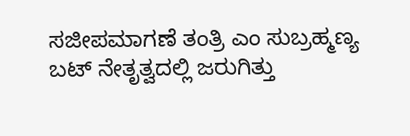ಸಜೀಪಮಾಗಣೆ ತಂತ್ರಿ ಎಂ ಸುಬ್ರಹ್ಮಣ್ಯ ಬಟ್ ನೇತೃತ್ವದಲ್ಲಿ ಜರುಗಿತ್ತು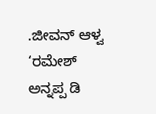.ಜೀವನ್ ಆಳ್ವ ‘ರಮೇಶ್ ಅನ್ನಪ್ಪ ಡಿ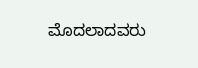ಮೊದಲಾದವರು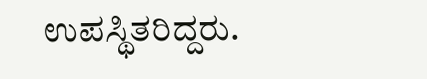ಉಪಸ್ಥಿತರಿದ್ದರು.